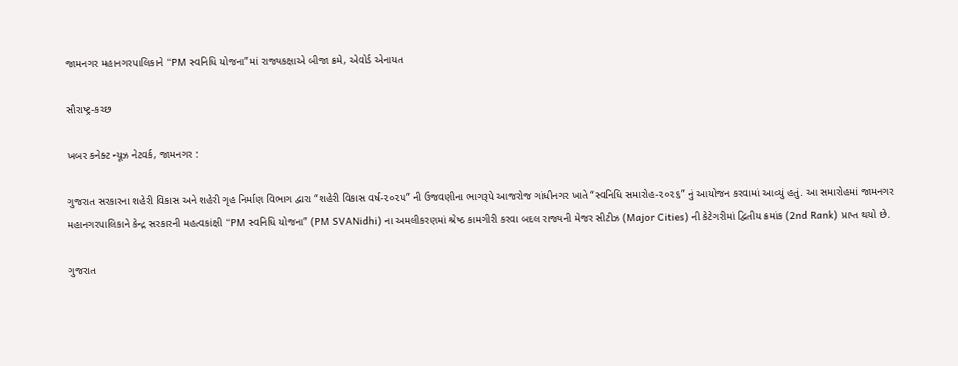જામનગર મહાનગરપાલિકાને “PM સ્વનિધિ યોજના”માં રાજ્યકક્ષાએ બીજા ક્રમે, એવોર્ડ એનાયત

સૌરાષ્ટ્ર-કચ્છ

ખબર કનેક્ટ ન્યૂઝ નેટવર્ક, જામનગર :

ગુજરાત સરકારના શહેરી વિકાસ અને શહેરી ગૃહ નિર્માણ વિભાગ દ્વારા “શહેરી વિકાસ વર્ષ-૨૦૨૫” ની ઉજવણીના ભાગરૂપે આજરોજ ગાંધીનગર ખાતે “સ્વનિધિ સમારોહ-૨૦૨૬” નું આયોજન કરવામાં આવ્યું હતું. આ સમારોહમાં જામનગર મહાનગરપાલિકાને કેન્દ્ર સરકારની મહત્વકાંક્ષી “PM સ્વનિધિ યોજના” (PM SVANidhi) ના અમલીકરણમાં શ્રેષ્ઠ કામગીરી કરવા બદલ રાજ્યની મેજર સીટીઝ (Major Cities) ની કેટેગરીમાં દ્વિતીય ક્રમાંક (2nd Rank) પ્રાપ્ત થયો છે.

ગુજરાત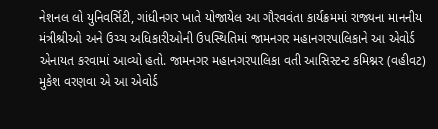નેશનલ લો યુનિવર્સિટી, ગાંધીનગર ખાતે યોજાયેલ આ ગૌરવવંતા કાર્યક્રમમાં રાજ્યના માનનીય મંત્રીશ્રીઓ અને ઉચ્ચ અધિકારીઓની ઉપસ્થિતિમાં જામનગર મહાનગરપાલિકાને આ એવોર્ડ એનાયત કરવામાં આવ્યો હતો. જામનગર મહાનગરપાલિકા વતી આસિસ્ટન્ટ કમિશ્નર (વહીવટ) મુકેશ વરણવા એ આ એવોર્ડ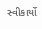સ્વીકાર્યો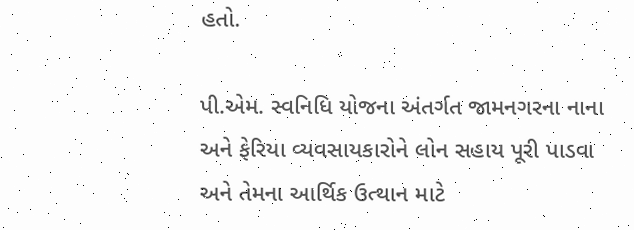હતો.

પી.એમ. સ્વનિધિ યોજના અંતર્ગત જામનગરના નાના અને ફેરિયા વ્યવસાયકારોને લોન સહાય પૂરી પાડવા અને તેમના આર્થિક ઉત્થાન માટે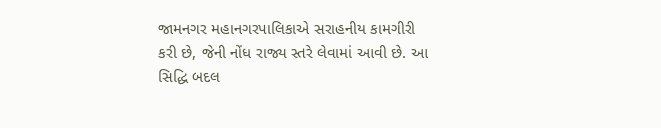જામનગર મહાનગરપાલિકાએ સરાહનીય કામગીરી કરી છે, જેની નોંધ રાજ્ય સ્તરે લેવામાં આવી છે. આ સિદ્ધિ બદલ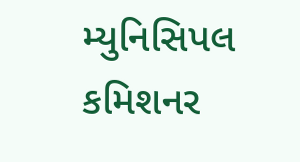મ્યુનિસિપલ કમિશનર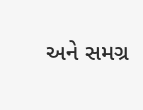અને સમગ્ર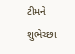ટીમને શુભેચ્છા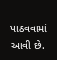પાઠવવામાં આવી છે.